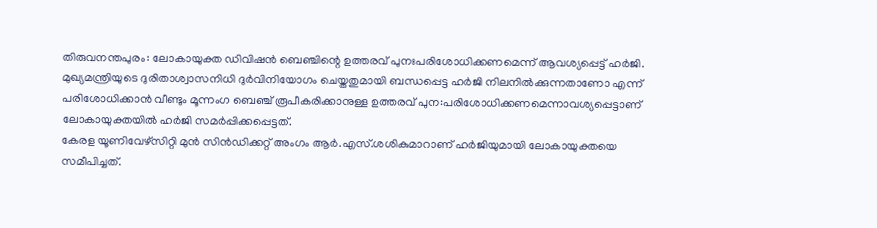തിരുവനന്തപുരം: ലോകായുക്ത ഡിവിഷൻ ബെഞ്ചിന്റെ ഉത്തരവ് പുനഃപരിശോധിക്കണമെന്ന് ആവശ്യപ്പെട്ട് ഹർജി. മുഖ്യമന്ത്രിയുടെ ദുരിതാശ്വാസനിധി ദുർവിനിയോഗം ചെയ്തതുമായി ബന്ധപ്പെട്ട ഹർജി നിലനിൽക്കുന്നതാണോ എന്ന് പരിശോധിക്കാൻ വീണ്ടും മൂന്നംഗ ബെഞ്ച് രൂപീകരിക്കാനുള്ള ഉത്തരവ് പുന:പരിശോധിക്കണമെന്നാവശ്യപ്പെട്ടാണ് ലോകായുക്തയിൽ ഹർജി സമർപ്പിക്കപ്പെട്ടത്.
കേരള യൂണിവേഴ്സിറ്റി മുൻ സിൻഡിക്കറ്റ് അംഗം ആർ.എസ്.ശശികുമാറാണ് ഹർജിയുമായി ലോകായുക്തയെ സമീപിച്ചത്.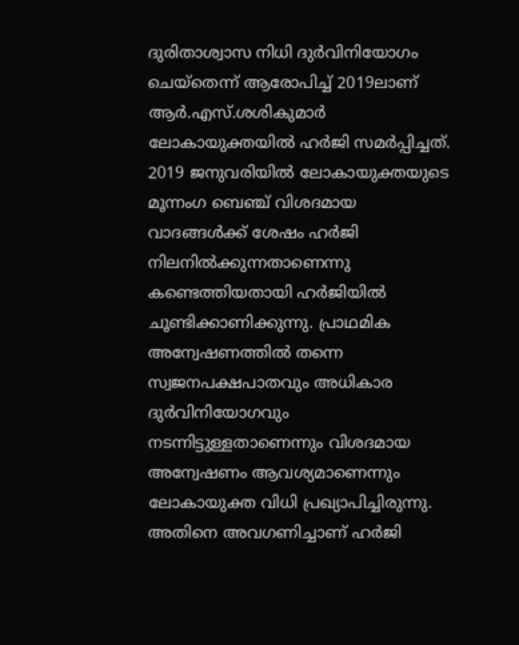ദുരിതാശ്വാസ നിധി ദുർവിനിയോഗം ചെയ്തെന്ന് ആരോപിച്ച് 2019ലാണ് ആർ.എസ്.ശശികുമാർ ലോകായുക്തയിൽ ഹർജി സമർപ്പിച്ചത്. 2019 ജനുവരിയിൽ ലോകായുക്തയുടെ മൂന്നംഗ ബെഞ്ച് വിശദമായ വാദങ്ങൾക്ക് ശേഷം ഹർജി നിലനിൽക്കുന്നതാണെന്നു കണ്ടെത്തിയതായി ഹർജിയിൽ ചൂണ്ടിക്കാണിക്കുന്നു. പ്രാഥമിക അന്വേഷണത്തിൽ തന്നെ സ്വജനപക്ഷപാതവും അധികാര ദുർവിനിയോഗവും നടന്നിട്ടുള്ളതാണെന്നും വിശദമായ അന്വേഷണം ആവശ്യമാണെന്നും ലോകായുക്ത വിധി പ്രഖ്യാപിച്ചിരുന്നു. അതിനെ അവഗണിച്ചാണ് ഹർജി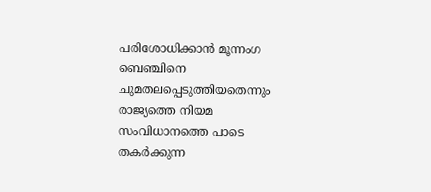പരിശോധിക്കാൻ മൂന്നംഗ ബെഞ്ചിനെ ചുമതലപ്പെടുത്തിയതെന്നും രാജ്യത്തെ നിയമ സംവിധാനത്തെ പാടെ തകർക്കുന്ന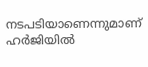നടപടിയാണെന്നുമാണ് ഹർജിയിൽ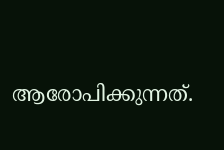ആരോപിക്കുന്നത്.